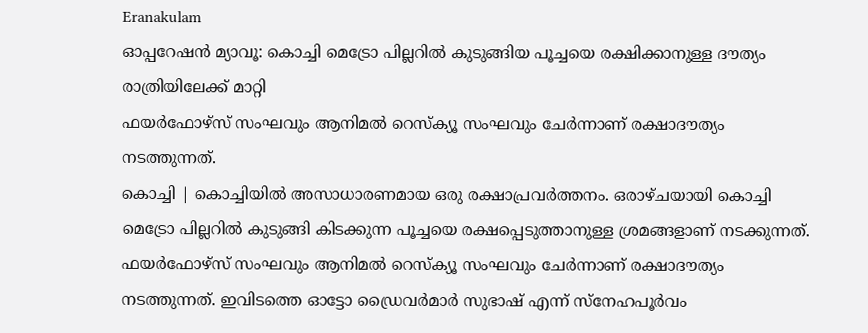Eranakulam
ഓപ്പറേഷൻ മ്യാവൂ: കൊച്ചി മെട്രോ പില്ലറിൽ കുടുങ്ങിയ പൂച്ചയെ രക്ഷിക്കാനുള്ള ദൗത്യം രാത്രിയിലേക്ക് മാറ്റി
ഫയർഫോഴ്സ് സംഘവും ആനിമൽ റെസ്ക്യൂ സംഘവും ചേർന്നാണ് രക്ഷാദൗത്യം നടത്തുന്നത്.
കൊച്ചി | കൊച്ചിയിൽ അസാധാരണമായ ഒരു രക്ഷാപ്രവർത്തനം. ഒരാഴ്ചയായി കൊച്ചി മെട്രോ പില്ലറിൽ കുടുങ്ങി കിടക്കുന്ന പൂച്ചയെ രക്ഷപ്പെടുത്താനുള്ള ശ്രമങ്ങളാണ് നടക്കുന്നത്. ഫയർഫോഴ്സ് സംഘവും ആനിമൽ റെസ്ക്യൂ സംഘവും ചേർന്നാണ് രക്ഷാദൗത്യം നടത്തുന്നത്. ഇവിടത്തെ ഓട്ടോ ഡ്രൈവർമാർ സുഭാഷ് എന്ന് സ്നേഹപൂർവം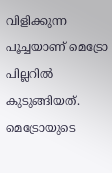വിളിക്കുന്ന പൂച്ചയാണ് മെട്രോ പില്ലറിൽ കുടുങ്ങിയത്.
മെട്രോയുടെ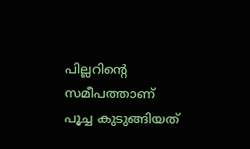പില്ലറിന്റെ സമീപത്താണ് പൂച്ച കുടുങ്ങിയത്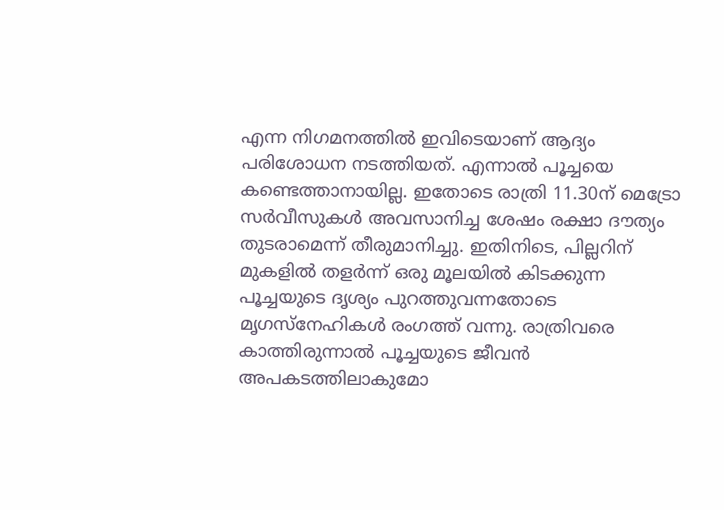എന്ന നിഗമനത്തിൽ ഇവിടെയാണ് ആദ്യം പരിശോധന നടത്തിയത്. എന്നാൽ പൂച്ചയെ കണ്ടെത്താനായില്ല. ഇതോടെ രാത്രി 11.30ന് മെട്രോ സർവീസുകൾ അവസാനിച്ച ശേഷം രക്ഷാ ദൗത്യം തുടരാമെന്ന് തീരുമാനിച്ചു. ഇതിനിടെ, പില്ലറിന് മുകളിൽ തളർന്ന് ഒരു മൂലയിൽ കിടക്കുന്ന പൂച്ചയുടെ ദൃശ്യം പുറത്തുവന്നതോടെ മൃഗസ്നേഹികൾ രംഗത്ത് വന്നു. രാത്രിവരെ കാത്തിരുന്നാൽ പൂച്ചയുടെ ജീവൻ അപകടത്തിലാകുമോ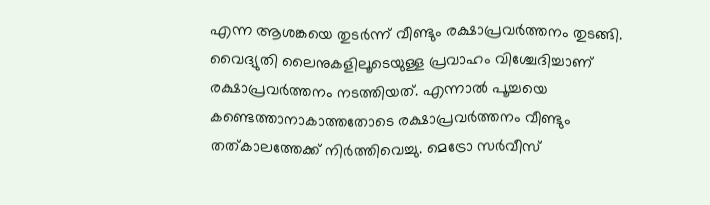എന്ന ആശങ്കയെ തുടർന്ന് വീണ്ടും രക്ഷാപ്രവർത്തനം തുടങ്ങി. വൈദ്യുതി ലൈനുകളിലൂടെയുള്ള പ്രവാഹം വിശ്ചേദിച്ചാണ് രക്ഷാപ്രവർത്തനം നടത്തിയത്. എന്നാൽ പൂച്ചയെ കണ്ടെത്താനാകാത്തതോടെ രക്ഷാപ്രവർത്തനം വീണ്ടും തത്കാലത്തേക്ക് നിർത്തിവെച്ചു. മെട്രോ സർവീസ്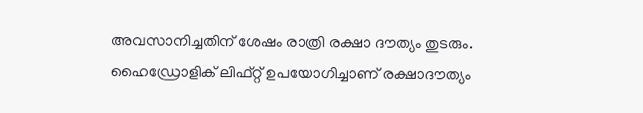അവസാനിച്ചതിന് ശേഷം രാത്രി രക്ഷാ ദൗത്യം തുടരും.
ഹൈഡ്രോളിക് ലിഫ്റ്റ് ഉപയോഗിച്ചാണ് രക്ഷാദൗത്യം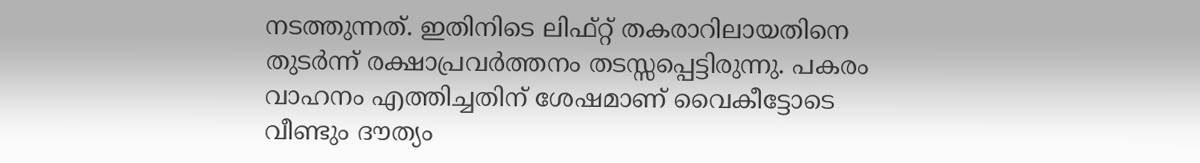നടത്തുന്നത്. ഇതിനിടെ ലിഫ്റ്റ് തകരാറിലായതിനെ തുടർന്ന് രക്ഷാപ്രവർത്തനം തടസ്സപ്പെട്ടിരുന്നു. പകരം വാഹനം എത്തിച്ചതിന് ശേഷമാണ് വൈകീട്ടോടെ വീണ്ടും ദൗത്യം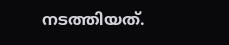നടത്തിയത്.